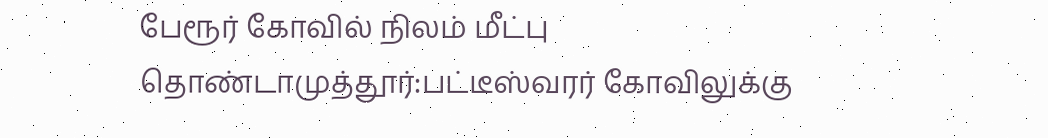பேரூர் கோவில் நிலம் மீட்பு
தொண்டாமுத்தூர்:பட்டீஸ்வரர் கோவிலுக்கு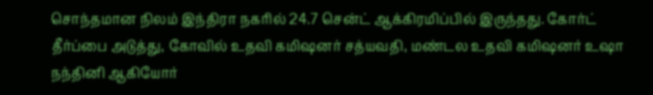சொந்தமான நிலம் இந்திரா நகரில் 24.7 சென்ட் ஆக்கிரமிப்பில் இருந்தது. கோர்ட் தீர்ப்பை அடுத்து, கோவில் உதவி கமிஷனர் சத்யவதி, மண்டல உதவி கமிஷனர் உஷா நந்தினி ஆகியோர்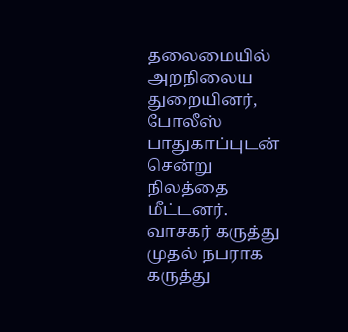தலைமையில் அறநிலைய துறையினர், போலீஸ் பாதுகாப்புடன் சென்று நிலத்தை மீட்டனர்.
வாசகர் கருத்து
முதல் நபராக கருத்து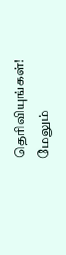தெரிவியுங்கள்!
மேலும்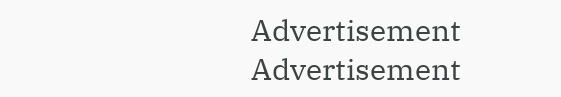Advertisement
Advertisement